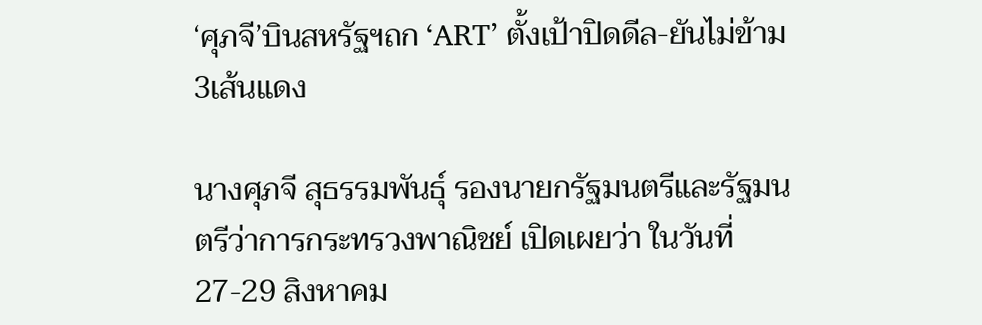‘ศุภจี’บินสหรัฐฯถก ‘ART’ ตั้งเป้าปิดดีล-ยันไม่ข้าม3เส้นแดง

นางศุภจี สุธรรมพันธุ์ รองนายกรัฐมนตรีและรัฐมนตรีว่าการกระทรวงพาณิชย์ เปิดเผยว่า ในวันที่ 27-29 สิงหาคม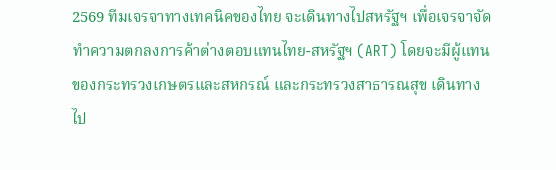2569 ทีมเจรจาทางเทคนิคของไทย จะเดินทางไปสหรัฐฯ เพื่อเจรจาจัดทำความตกลงการค้าต่างตอบแทนไทย-สหรัฐฯ (ART) โดยจะมีผู้แทนของกระทรวงเกษตรและสหกรณ์ และกระทรวงสาธารณสุข เดินทางไป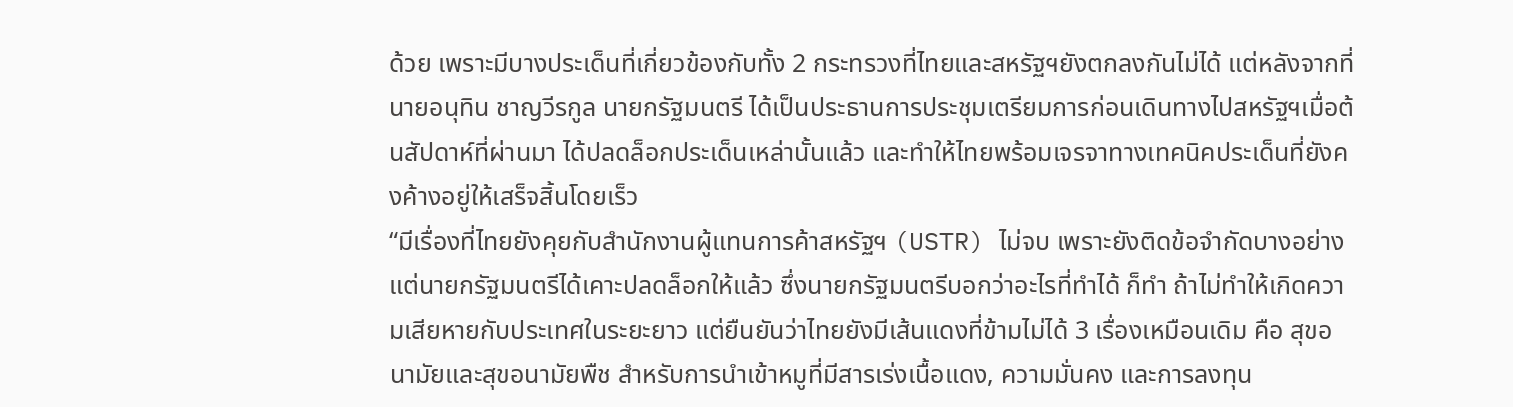ด้วย เพราะมีบางประเด็นที่เกี่ยวข้องกับทั้ง 2 กระทรวงที่ไทยและสหรัฐฯยังตกลงกันไม่ได้ แต่หลังจากที่นายอนุทิน ชาญวีรกูล นายกรัฐมนตรี ได้เป็นประธานการประชุมเตรียมการก่อนเดินทางไปสหรัฐฯเมื่อต้นสัปดาห์ที่ผ่านมา ได้ปลดล็อกประเด็นเหล่านั้นแล้ว และทำให้ไทยพร้อมเจรจาทางเทคนิคประเด็นที่ยังคงค้างอยู่ให้เสร็จสิ้นโดยเร็ว
“มีเรื่องที่ไทยยังคุยกับสำนักงานผู้แทนการค้าสหรัฐฯ (USTR) ไม่จบ เพราะยังติดข้อจำกัดบางอย่าง แต่นายกรัฐมนตรีได้เคาะปลดล็อกให้แล้ว ซึ่งนายกรัฐมนตรีบอกว่าอะไรที่ทำได้ ก็ทำ ถ้าไม่ทำให้เกิดความเสียหายกับประเทศในระยะยาว แต่ยืนยันว่าไทยยังมีเส้นแดงที่ข้ามไม่ได้ 3 เรื่องเหมือนเดิม คือ สุขอนามัยและสุขอนามัยพืช สำหรับการนำเข้าหมูที่มีสารเร่งเนื้อแดง, ความมั่นคง และการลงทุน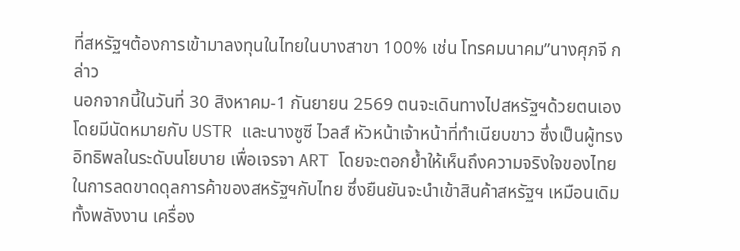ที่สหรัฐฯต้องการเข้ามาลงทุนในไทยในบางสาขา 100% เช่น โทรคมนาคม”นางศุภจี กล่าว
นอกจากนี้ในวันที่ 30 สิงหาคม-1 กันยายน 2569 ตนจะเดินทางไปสหรัฐฯด้วยตนเอง โดยมีนัดหมายกับ USTR และนางซูซี ไวลส์ หัวหน้าเจ้าหน้าที่ทำเนียบขาว ซึ่งเป็นผู้ทรงอิทธิพลในระดับนโยบาย เพื่อเจรจา ART โดยจะตอกย้ำให้เห็นถึงความจริงใจของไทยในการลดขาดดุลการค้าของสหรัฐฯกับไทย ซึ่งยืนยันจะนำเข้าสินค้าสหรัฐฯ เหมือนเดิม ทั้งพลังงาน เครื่อง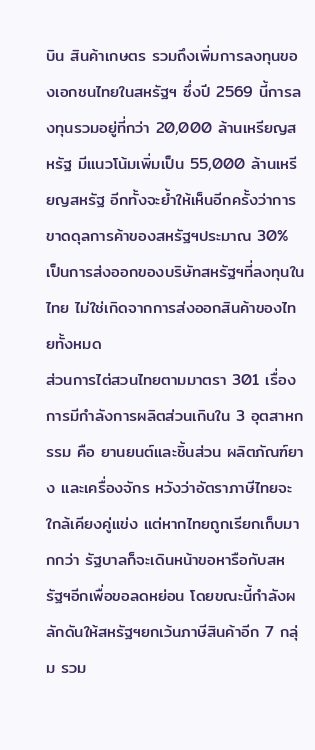บิน สินค้าเกษตร รวมถึงเพิ่มการลงทุนของเอกชนไทยในสหรัฐฯ ซึ่งปี 2569 นี้การลงทุนรวมอยู่ที่กว่า 20,000 ล้านเหรียญสหรัฐ มีแนวโน้มเพิ่มเป็น 55,000 ล้านเหรียญสหรัฐ อีกทั้งจะย้ำให้เห็นอีกครั้งว่าการขาดดุลการค้าของสหรัฐฯประมาณ 30% เป็นการส่งออกของบริษัทสหรัฐฯที่ลงทุนในไทย ไม่ใช่เกิดจากการส่งออกสินค้าของไทยทั้งหมด
ส่วนการไต่สวนไทยตามมาตรา 301 เรื่องการมีกำลังการผลิตส่วนเกินใน 3 อุตสาหกรรม คือ ยานยนต์และชิ้นส่วน ผลิตภัณฑ์ยาง และเครื่องจักร หวังว่าอัตราภาษีไทยจะใกล้เคียงคู่แข่ง แต่หากไทยถูกเรียกเก็บมากกว่า รัฐบาลก็จะเดินหน้าขอหารือกับสหรัฐฯอีกเพื่อขอลดหย่อน โดยขณะนี้กำลังผลักดันให้สหรัฐฯยกเว้นภาษีสินค้าอีก 7 กลุ่ม รวม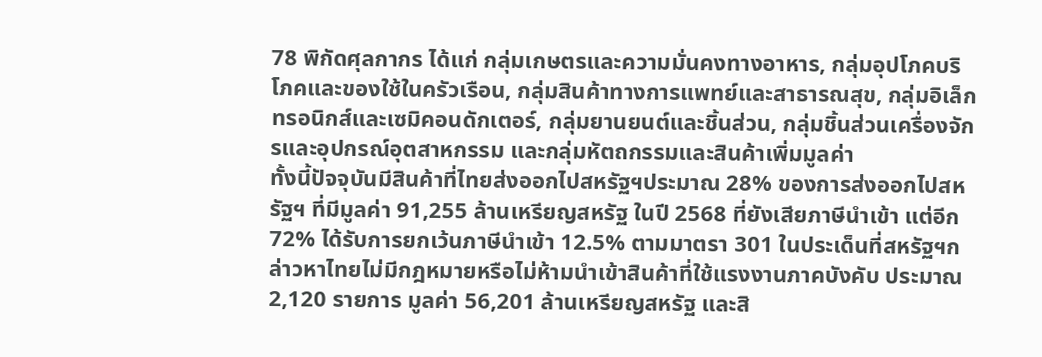78 พิกัดศุลกากร ได้แก่ กลุ่มเกษตรและความมั่นคงทางอาหาร, กลุ่มอุปโภคบริโภคและของใช้ในครัวเรือน, กลุ่มสินค้าทางการแพทย์และสาธารณสุข, กลุ่มอิเล็กทรอนิกส์และเซมิคอนดักเตอร์, กลุ่มยานยนต์และชิ้นส่วน, กลุ่มชิ้นส่วนเครื่องจักรและอุปกรณ์อุตสาหกรรม และกลุ่มหัตถกรรมและสินค้าเพิ่มมูลค่า
ทั้งนี้ปัจจุบันมีสินค้าที่ไทยส่งออกไปสหรัฐฯประมาณ 28% ของการส่งออกไปสหรัฐฯ ที่มีมูลค่า 91,255 ล้านเหรียญสหรัฐ ในปี 2568 ที่ยังเสียภาษีนำเข้า แต่อีก 72% ได้รับการยกเว้นภาษีนำเข้า 12.5% ตามมาตรา 301 ในประเด็นที่สหรัฐฯกล่าวหาไทยไม่มีกฎหมายหรือไม่ห้ามนำเข้าสินค้าที่ใช้แรงงานภาคบังคับ ประมาณ 2,120 รายการ มูลค่า 56,201 ล้านเหรียญสหรัฐ และสิ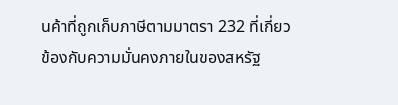นค้าที่ถูกเก็บภาษีตามมาตรา 232 ที่เกี่ยวข้องกับความมั่นคงภายในของสหรัฐ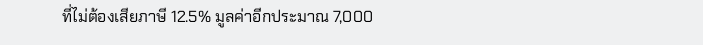ที่ไม่ต้องเสียภาษี 12.5% มูลค่าอีกประมาณ 7,000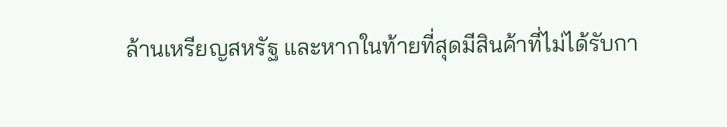ล้านเหรียญสหรัฐ และหากในท้ายที่สุดมีสินค้าที่ไม่ได้รับกา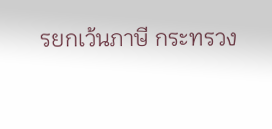รยกเว้นภาษี กระทรวง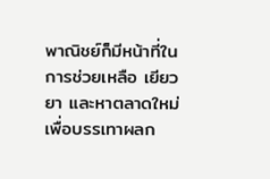พาณิชย์ก็มีหน้าที่ในการช่วยเหลือ เยียวยา และหาตลาดใหม่ เพื่อบรรเทาผลก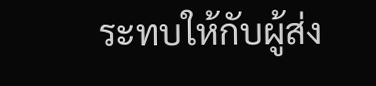ระทบให้กับผู้ส่ง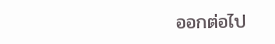ออกต่อไป